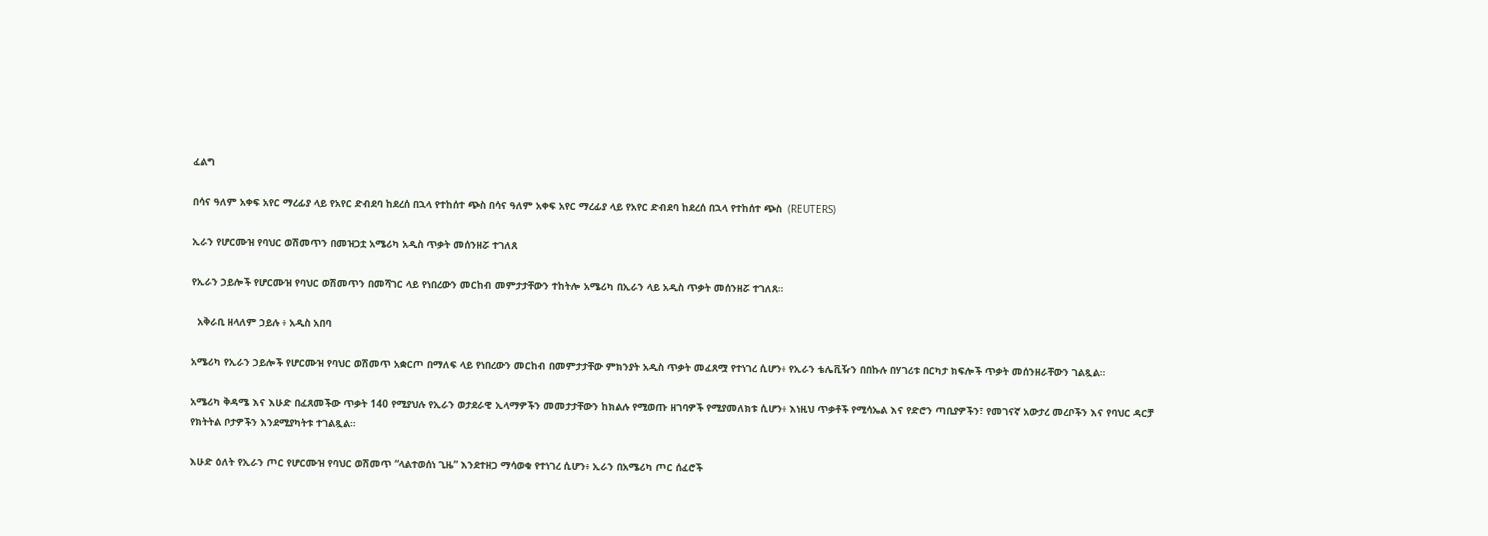ፈልግ

በሳና ዓለም አቀፍ አየር ማረፊያ ላይ የአየር ድብደባ ከደረሰ በኋላ የተከሰተ ጭስ በሳና ዓለም አቀፍ አየር ማረፊያ ላይ የአየር ድብደባ ከደረሰ በኋላ የተከሰተ ጭስ  (REUTERS)

ኢራን የሆርሙዝ የባህር ወሽመጥን በመዝጋቷ አሜሪካ አዲስ ጥቃት መሰንዘሯ ተገለጸ

የኢራን ኃይሎች የሆርሙዝ የባህር ወሽመጥን በመሻገር ላይ የነበረውን መርከብ መምታታቸውን ተከትሎ አሜሪካ በኢራን ላይ አዲስ ጥቃት መሰንዘሯ ተገለጸ።

  አቅራቢ ዘላለም ኃይሉ ፥ አዲስ አበባ

አሜሪካ የኢራን ኃይሎች የሆርሙዝ የባህር ወሽመጥ አቋርጦ በማለፍ ላይ የነበረውን መርከብ በመምታታቸው ምክንያት አዲስ ጥቃት መፈጸሟ የተነገረ ሲሆን፥ የኢራን ቴሌቪዥን በበኩሉ በሃገሪቱ በርካታ ክፍሎች ጥቃት መሰንዘራቸውን ገልጿል።

አሜሪካ ቅዳሜ እና እሁድ በፈጸመችው ጥቃት 140 የሚያህሉ የኢራን ወታደራዊ ኢላማዎችን መመታታቸውን ከክልሉ የሚወጡ ዘገባዎች የሚያመለክቱ ሲሆን፥ እነዚህ ጥቃቶች የሚሳኤል እና የድሮን ጣቢያዎችን፣ የመገናኛ አውታረ መረቦችን እና የባህር ዳርቻ የክትትል ቦታዎችን እንደሚያካትቱ ተገልጿል።

እሁድ ዕለት የኢራን ጦር የሆርሙዝ የባህር ወሽመጥ “ላልተወሰነ ጊዜ” እንደተዘጋ ማሳወቁ የተነገረ ሲሆን፥ ኢራን በአሜሪካ ጦር ሰፈሮች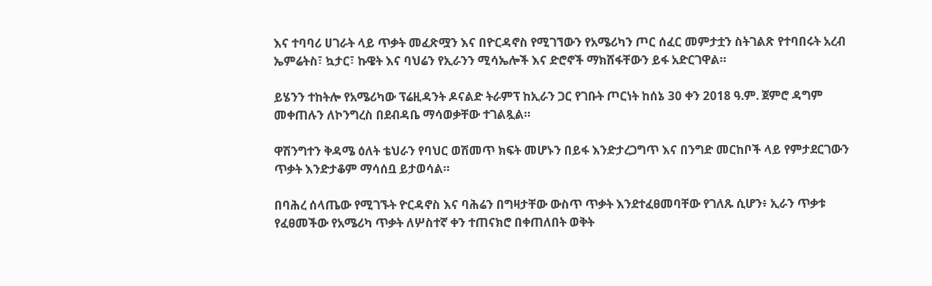እና ተባባሪ ሀገራት ላይ ጥቃት መፈጽሟን እና በዮርዳኖስ የሚገኘውን የአሜሪካን ጦር ሰፈር መምታቷን ስትገልጽ የተባበሩት አረብ ኤምሬትስ፣ ኳታር፣ ኩዌት እና ባህሬን የኢራንን ሚሳኤሎች እና ድሮኖች ማክሸፋቸውን ይፋ አድርገዋል።

ይሄንን ተከትሎ የአሜሪካው ፕሬዚዳንት ዶናልድ ትራምፕ ከኢራን ጋር የገቡት ጦርነት ከሰኔ 30 ቀን 2018 ዓ.ም. ጀምሮ ዳግም መቀጠሉን ለኮንግረስ በደብዳቤ ማሳወቃቸው ተገልጿል።

ዋሽንግተን ቅዳሜ ዕለት ቴህራን የባህር ወሽመጥ ክፍት መሆኑን በይፋ እንድታረጋግጥ እና በንግድ መርከቦች ላይ የምታደርገውን ጥቃት እንድታቆም ማሳሰቧ ይታወሳል።

በባሕረ ሰላጤው የሚገኙት ዮርዳኖስ እና ባሕሬን በግዛታቸው ውስጥ ጥቃት እንደተፈፀመባቸው የገለጹ ሲሆን፥ ኢራን ጥቃቱ የፈፀመችው የአሜሪካ ጥቃት ለሦስተኛ ቀን ተጠናክሮ በቀጠለበት ወቅት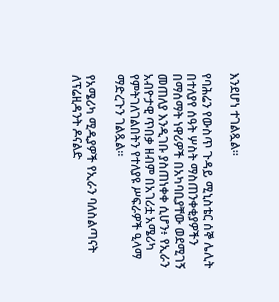እንደሆነ ተገልጿል።

የባሕሬን የውስጥ ጉዳይ ሚኒስቴር ሰኞ ሌሊት በተለያየ ሰዓት ሦስት ማስጠንቀቂያዎችን በማሰማት ነዋሪዎች በአካባቢያቸው ወደሚገኝ መጠለያ እንዲገቡ ያስጠነቀቀ ሲሆን፥ የኢራን አብዮታዊ ጥበቃ ዘብም በአገሪቷ አሜሪካ የምትገለገልበትን የተለያዩ ሥፍራዎች ዒላማ ማድረጉን ገልጿል።

የአሜሪካ ሚዲያዎች የኢራን ባለስልጣናት ለፕሬዚዳንት ዶናልድ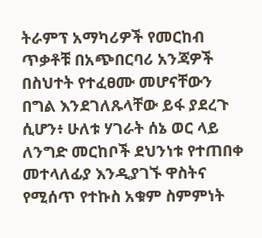ትራምፕ አማካሪዎች የመርከብ ጥቃቶቹ በአጭበርባሪ አንጃዎች በስህተት የተፈፀሙ መሆናቸውን በግል እንደገለጹላቸው ይፋ ያደረጉ ሲሆን፥ ሁለቱ ሃገራት ሰኔ ወር ላይ ለንግድ መርከቦች ደህንነቱ የተጠበቀ መተላለፊያ እንዲያገኙ ዋስትና የሚሰጥ የተኩስ አቁም ስምምነት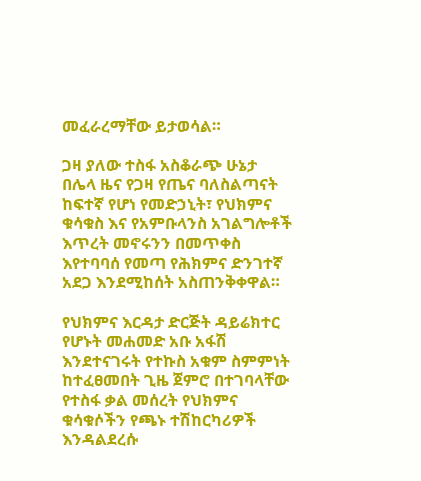መፈራረማቸው ይታወሳል።

ጋዛ ያለው ተስፋ አስቆራጭ ሁኔታ
በሌላ ዜና የጋዛ የጤና ባለስልጣናት ከፍተኛ የሆነ የመድኃኒት፣ የህክምና ቁሳቁስ እና የአምቡላንስ አገልግሎቶች እጥረት መኖሩንን በመጥቀስ እየተባባሰ የመጣ የሕክምና ድንገተኛ አደጋ እንደሚከሰት አስጠንቅቀዋል።

የህክምና እርዳታ ድርጅት ዳይሬክተር የሆኑት መሐመድ አቡ አፋሽ እንደተናገሩት የተኩስ አቁም ስምምነት ከተፈፀመበት ጊዜ ጀምሮ በተገባላቸው የተስፋ ቃል መሰረት የህክምና ቁሳቁሶችን የጫኑ ተሽከርካሪዎች እንዳልደረሱ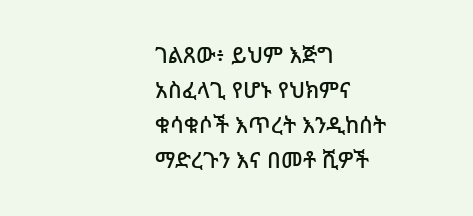ገልጸው፥ ይህም እጅግ አስፈላጊ የሆኑ የህክምና ቁሳቁሶች እጥረት እንዲከሰት ማድረጉን እና በመቶ ሺዎች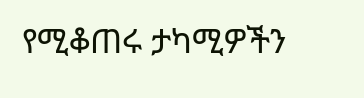የሚቆጠሩ ታካሚዎችን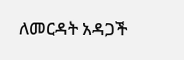ለመርዳት አዳጋች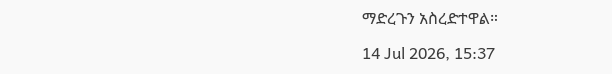ማድረጉን አስረድተዋል።

14 Jul 2026, 15:37